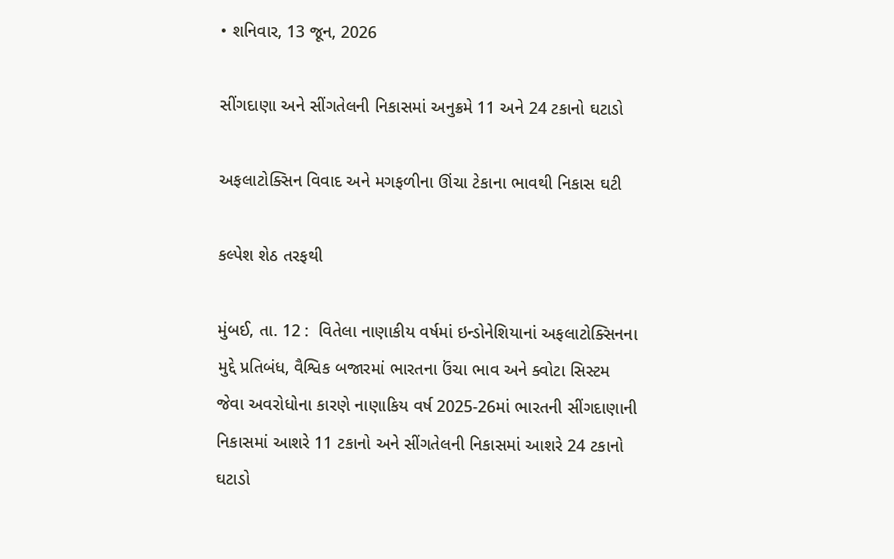• શનિવાર, 13 જૂન, 2026

સીંગદાણા અને સીંગતેલની નિકાસમાં અનુક્રમે 11 અને 24 ટકાનો ઘટાડો

અફલાટોક્સિન વિવાદ અને મગફળીના ઊંચા ટેકાના ભાવથી નિકાસ ઘટી

કલ્પેશ શેઠ તરફથી

મુંબઈ, તા. 12 :  વિતેલા નાણાકીય વર્ષમાં ઇન્ડોનેશિયાનાં અફલાટોક્સિનના મુદ્દે પ્રતિબંધ, વૈશ્વિક બજારમાં ભારતના ઉંચા ભાવ અને ક્વોટા સિસ્ટમ જેવા અવરોધોના કારણે નાણાકિય વર્ષ 2025-26માં ભારતની સીંગદાણાની નિકાસમાં આશરે 11 ટકાનો અને સીંગતેલની નિકાસમાં આશરે 24 ટકાનો ઘટાડો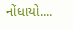નોંધાયો....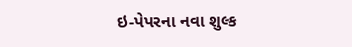ઇ-પેપરના નવા શુલ્ક